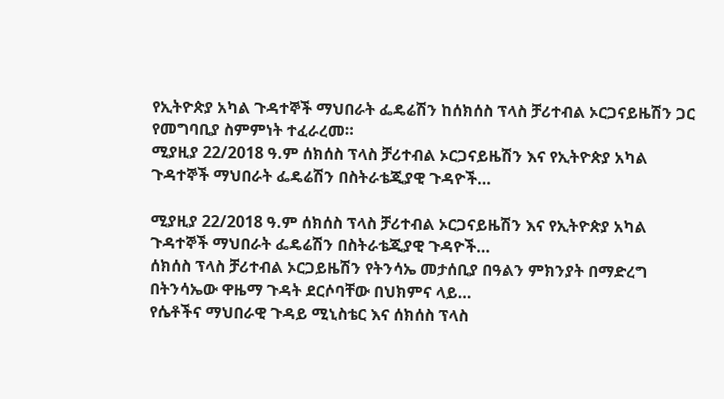የኢትዮጵያ አካል ጉዳተኞች ማህበራት ፌዴሬሽን ከሰክሰስ ፕላስ ቻሪተብል ኦርጋናይዜሽን ጋር የመግባቢያ ስምምነት ተፈራረመ።
ሚያዚያ 22/2018 ዓ.ም ሰክሰስ ፕላስ ቻሪተብል ኦርጋናይዜሽን እና የኢትዮጵያ አካል ጉዳተኞች ማህበራት ፌዴሬሽን በስትራቴጂያዊ ጉዳዮች…

ሚያዚያ 22/2018 ዓ.ም ሰክሰስ ፕላስ ቻሪተብል ኦርጋናይዜሽን እና የኢትዮጵያ አካል ጉዳተኞች ማህበራት ፌዴሬሽን በስትራቴጂያዊ ጉዳዮች…
ሰክሰስ ፕላስ ቻሪተብል ኦርጋይዜሽን የትንሳኤ መታሰቢያ በዓልን ምክንያት በማድረግ በትንሳኤው ዋዜማ ጉዳት ደርሶባቸው በህክምና ላይ…
የሴቶችና ማህበራዊ ጉዳይ ሚኒስቴር እና ሰክሰስ ፕላስ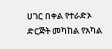ሀገር በቀል የተራድኦ ድርጅት መካከል የአካል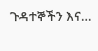ጉዳተኞችን እና…